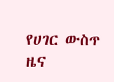የሀገር ውስጥ ዜና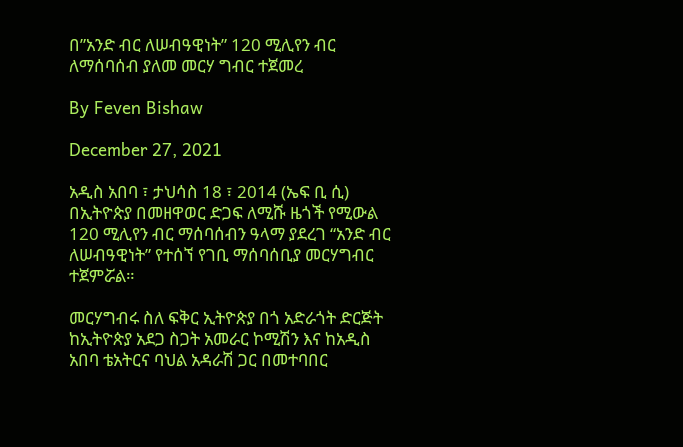በ”አንድ ብር ለሠብዓዊነት” 120 ሚሊየን ብር ለማሰባሰብ ያለመ መርሃ ግብር ተጀመረ

By Feven Bishaw

December 27, 2021

አዲስ አበባ ፣ ታህሳስ 18 ፣ 2014 (ኤፍ ቢ ሲ) በኢትዮጵያ በመዘዋወር ድጋፍ ለሚሹ ዜጎች የሚውል 120 ሚሊየን ብር ማሰባሰብን ዓላማ ያደረገ “አንድ ብር ለሠብዓዊነት” የተሰኘ የገቢ ማሰባሰቢያ መርሃግብር ተጀምሯል።

መርሃግብሩ ስለ ፍቅር ኢትዮጵያ በጎ አድራጎት ድርጅት ከኢትዮጵያ አደጋ ስጋት አመራር ኮሚሽን እና ከአዲስ አበባ ቴአትርና ባህል አዳራሽ ጋር በመተባበር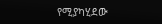የሚያካሂደው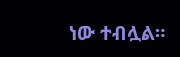ነው ተብሏል።